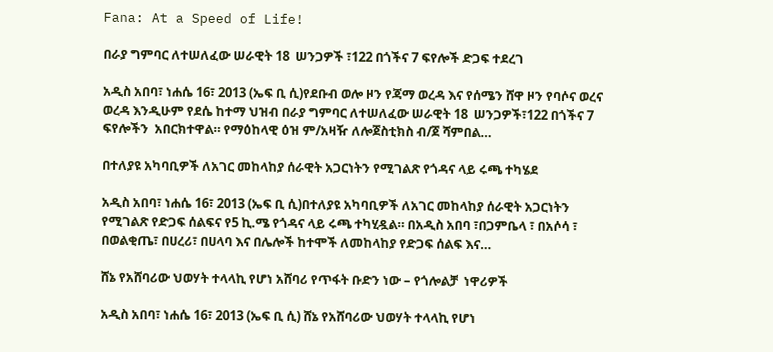Fana: At a Speed of Life!

በራያ ግምባር ለተሠለፈው ሠራዊት 18  ሠንጋዎች ፣122 በጎችና 7 ፍየሎች ድጋፍ ተደረገ

አዲስ አበባ፣ ነሐሴ 16፣ 2013 (ኤፍ ቢ ሲ)የደቡብ ወሎ ዞን የጃማ ወረዳ እና የሰሜን ሸዋ ዞን የባሶና ወረና ወረዳ እንዲሁም የደሴ ከተማ ህዝብ በራያ ግምባር ለተሠለፈው ሠራዊት 18  ሠንጋዎች፣122 በጎችና 7 ፍየሎችን  አበርክተዋል። የማዕከላዊ ዕዝ ም/አዛዥ ለሎጀስቲክስ ብ/ጀ ሻምበል…

በተለያዩ አካባቢዎች ለአገር መከላከያ ሰራዊት አጋርነትን የሚገልጽ የጎዳና ላይ ሩጫ ተካሄደ

አዲስ አበባ፣ ነሐሴ 16፣ 2013 (ኤፍ ቢ ሲ)በተለያዩ አካባቢዎች ለአገር መከላከያ ሰራዊት አጋርነትን የሚገልጽ የድጋፍ ሰልፍና የ5 ኪ.ሜ የጎዳና ላይ ሩጫ ተካሂዷል። በአዲስ አበባ ፣በጋምቤላ ፣ በአሶሳ ፣ በወልቂጤ፣ በሀረሪ፣ በሀላባ እና በሌሎች ከተሞች ለመከላከያ የድጋፍ ሰልፍ እና…

ሸኔ የአሸባሪው ህወሃት ተላላኪ የሆነ አሸባሪ የጥፋት ቡድን ነው – የጎሎልቻ  ነዋሪዎች

አዲስ አበባ፣ ነሐሴ 16፣ 2013 (ኤፍ ቢ ሲ) ሸኔ የአሸባሪው ህወሃት ተላላኪ የሆነ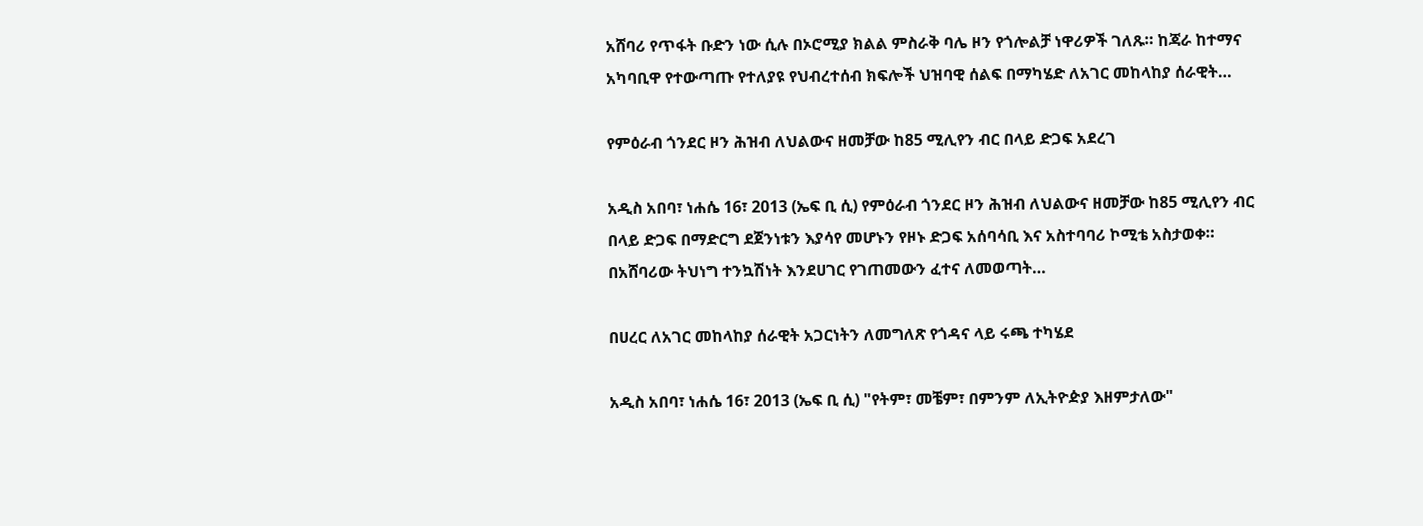አሸባሪ የጥፋት ቡድን ነው ሲሉ በኦሮሚያ ክልል ምስራቅ ባሌ ዞን የጎሎልቻ ነዋሪዎች ገለጹ። ከጃራ ከተማና አካባቢዋ የተውጣጡ የተለያዩ የህብረተሰብ ክፍሎች ህዝባዊ ሰልፍ በማካሄድ ለአገር መከላከያ ሰራዊት…

የምዕራብ ጎንደር ዞን ሕዝብ ለህልውና ዘመቻው ከ85 ሚሊየን ብር በላይ ድጋፍ አደረገ

አዲስ አበባ፣ ነሐሴ 16፣ 2013 (ኤፍ ቢ ሲ) የምዕራብ ጎንደር ዞን ሕዝብ ለህልውና ዘመቻው ከ85 ሚሊየን ብር በላይ ድጋፍ በማድርግ ደጀንነቱን እያሳየ መሆኑን የዞኑ ድጋፍ አሰባሳቢ እና አስተባባሪ ኮሚቴ አስታወቀ። በአሸባሪው ትህነግ ተንኳሽነት እንደሀገር የገጠመውን ፈተና ለመወጣት…

በሀረር ለአገር መከላከያ ሰራዊት አጋርነትን ለመግለጽ የጎዳና ላይ ሩጫ ተካሄደ

አዲስ አበባ፣ ነሐሴ 16፣ 2013 (ኤፍ ቢ ሲ) "የትም፣ መቼም፣ በምንም ለኢትዮዽያ እዘምታለው"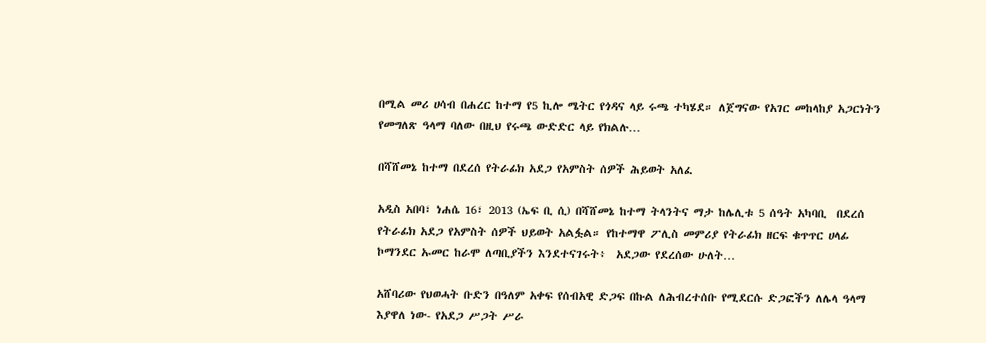በሚል መሪ ሀሳብ በሐረር ከተማ የ5 ኪሎ ሜትር የጎዳና ላይ ሩጫ ተካሄደ። ለጀግናው የአገር መከላከያ አጋርነትን የመግለጽ ዓላማ ባለው በዚህ የሩጫ ውድድር ላይ የክልሉ…

በሻሸመኔ ከተማ በደረሰ የትራፊክ አደጋ የአምስት ሰዎች ሕይወት አለፈ

አዲስ አበባ፣ ነሐሴ 16፣ 2013 (ኤፍ ቢ ሲ) በሻሸመኔ ከተማ ትላንትና ማታ ከሌሊቱ 5 ሰዓት አካባቢ  በደረሰ የትራፊክ አደጋ የአምስት ሰዎች ህይወት አልፏል። የከተማዋ ፖሊስ መምሪያ የትራፊክ ዘርፍ ቁጥጥር ሀላፊ ኮማንደር ኡመር ከራሞ ለጣቢያችን እንደተናገሩት፥  አደጋው የደረሰው ሁለት…

አሸባሪው የህወሓት ቡድን በዓለም አቀፍ የሰብአዊ ድጋፍ በኩል ለሕብረተሰቡ የሚደርሱ ድጋፎችን ለሌላ ዓላማ እያዋለ ነው- የአደጋ ሥጋት ሥራ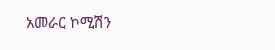አመራር ኮሚሽን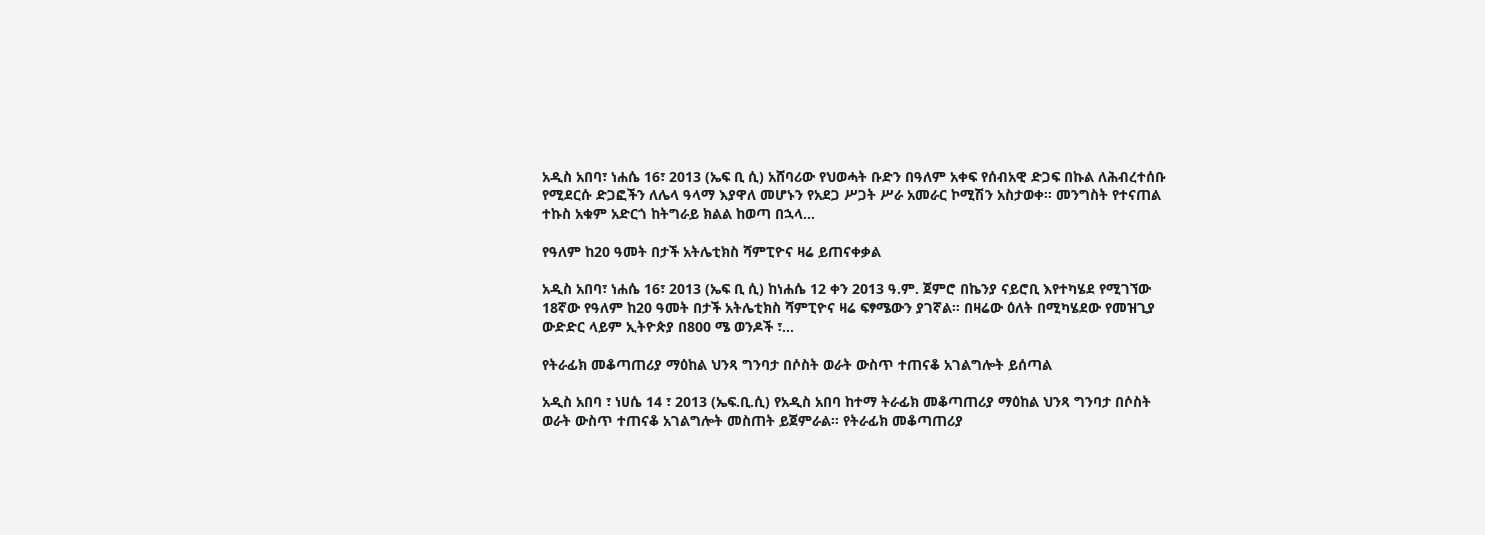አዲስ አበባ፣ ነሐሴ 16፣ 2013 (ኤፍ ቢ ሲ) አሸባሪው የህወሓት ቡድን በዓለም አቀፍ የሰብአዊ ድጋፍ በኩል ለሕብረተሰቡ የሚደርሱ ድጋፎችን ለሌላ ዓላማ እያዋለ መሆኑን የአደጋ ሥጋት ሥራ አመራር ኮሚሽን አስታወቀ። መንግስት የተናጠል ተኩስ አቁም አድርጎ ከትግራይ ክልል ከወጣ በኋላ…

የዓለም ከ20 ዓመት በታች አትሌቲክስ ሻምፒዮና ዛሬ ይጠናቀቃል

አዲስ አበባ፣ ነሐሴ 16፣ 2013 (ኤፍ ቢ ሲ) ከነሐሴ 12 ቀን 2013 ዓ.ም. ጀምሮ በኬንያ ናይሮቢ እየተካሄደ የሚገኘው 18ኛው የዓለም ከ20 ዓመት በታች አትሌቲክስ ሻምፒዮና ዛሬ ፍፃሜውን ያገኛል። በዛሬው ዕለት በሚካሄደው የመዝጊያ ውድድር ላይም ኢትዮጵያ በ800 ሜ ወንዶች ፣…

የትራፊክ መቆጣጠሪያ ማዕከል ህንጻ ግንባታ በሶስት ወራት ውስጥ ተጠናቆ አገልግሎት ይሰጣል

አዲስ አበባ ፣ ነሀሴ 14 ፣ 2013 (ኤፍ.ቢ.ሲ) የአዲስ አበባ ከተማ ትራፊክ መቆጣጠሪያ ማዕከል ህንጻ ግንባታ በሶስት ወራት ውስጥ ተጠናቆ አገልግሎት መስጠት ይጀምራል። የትራፊክ መቆጣጠሪያ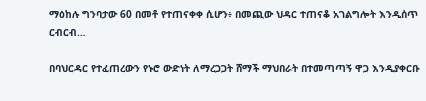ማዕከሉ ግንባታው 60 በመቶ የተጠናቀቀ ሲሆን፥ በመጪው ህዳር ተጠናቆ አገልግሎት እንዲሰጥ ርብርብ…

በባህርዳር የተፈጠረውን የኑሮ ውድነት ለማረጋጋት ሸማች ማህበራት በተመጣጣኝ ዋጋ እንዲያቀርቡ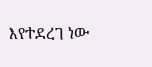እየተደረገ ነው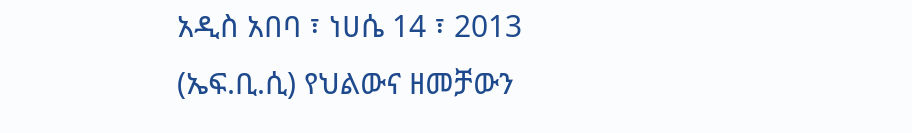አዲስ አበባ ፣ ነሀሴ 14 ፣ 2013 (ኤፍ.ቢ.ሲ) የህልውና ዘመቻውን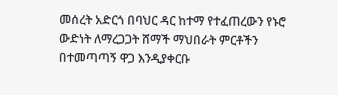መሰረት አድርጎ በባህር ዳር ከተማ የተፈጠረውን የኑሮ ውድነት ለማረጋጋት ሸማች ማህበራት ምርቶችን በተመጣጣኝ ዋጋ እንዲያቀርቡ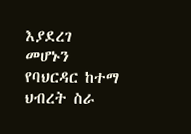እያደረገ መሆኑን የባህርዳር ከተማ ህብረት ስራ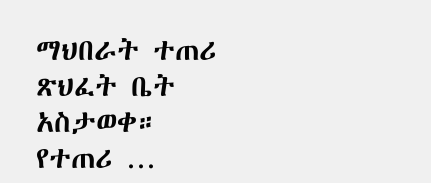ማህበራት ተጠሪ ጽህፈት ቤት አስታወቀ። የተጠሪ …